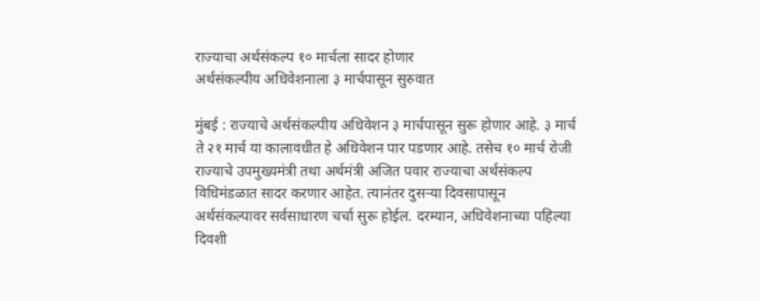राज्याचा अर्थसंकल्प १० मार्चला सादर होणार
अर्थसंकल्पीय अधिवेशनाला ३ मार्चपासून सुरुवात

मुंबई : राज्याचे अर्थसंकल्पीय अधिवेशन ३ मार्चपासून सुरू होणार आहे. ३ मार्च ते २१ मार्च या कालावधीत हे अधिवेशन पार पडणार आहे. तसेच १० मार्च रोजी राज्याचे उपमुख्यमंत्री तथा अर्थमंत्री अजित पवार राज्याचा अर्थसंकल्प विधिमंडळात सादर करणार आहेत. त्यानंतर दुसऱ्या दिवसापासून अर्थसंकल्पावर सर्वसाधारण चर्चा सुरू होईल. दरम्यान, अधिवेशनाच्या पहिल्या दिवशी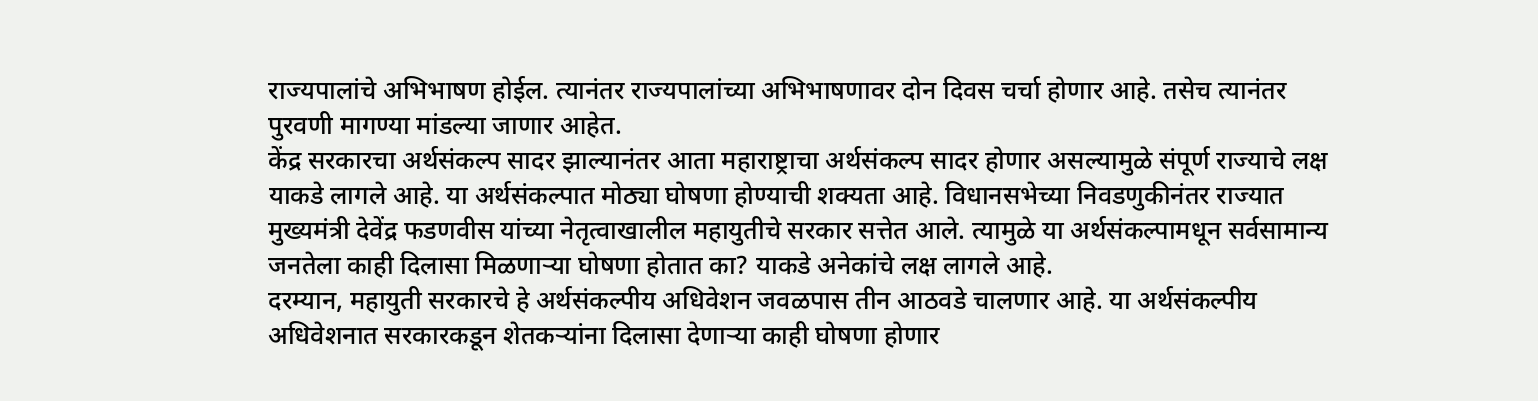राज्यपालांचे अभिभाषण होईल. त्यानंतर राज्यपालांच्या अभिभाषणावर दोन दिवस चर्चा होणार आहे. तसेच त्यानंतर पुरवणी मागण्या मांडल्या जाणार आहेत.
केंद्र सरकारचा अर्थसंकल्प सादर झाल्यानंतर आता महाराष्ट्राचा अर्थसंकल्प सादर होणार असल्यामुळे संपूर्ण राज्याचे लक्ष याकडे लागले आहे. या अर्थसंकल्पात मोठ्या घोषणा होण्याची शक्यता आहे. विधानसभेच्या निवडणुकीनंतर राज्यात मुख्यमंत्री देवेंद्र फडणवीस यांच्या नेतृत्वाखालील महायुतीचे सरकार सत्तेत आले. त्यामुळे या अर्थसंकल्पामधून सर्वसामान्य जनतेला काही दिलासा मिळणाऱ्या घोषणा होतात का? याकडे अनेकांचे लक्ष लागले आहे.
दरम्यान, महायुती सरकारचे हे अर्थसंकल्पीय अधिवेशन जवळपास तीन आठवडे चालणार आहे. या अर्थसंकल्पीय अधिवेशनात सरकारकडून शेतकऱ्यांना दिलासा देणाऱ्या काही घोषणा होणार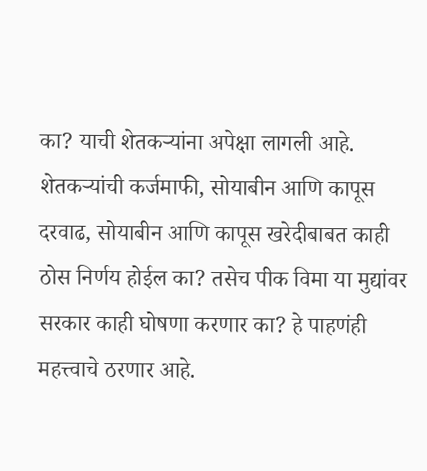का? याची शेतकऱ्यांना अपेक्षा लागली आहे. शेतकऱ्यांची कर्जमाफी, सोयाबीन आणि कापूस दरवाढ, सोयाबीन आणि कापूस खरेदीबाबत काही ठोस निर्णय होईल का? तसेच पीक विमा या मुद्यांवर सरकार काही घोषणा करणार का? हे पाहणंही महत्त्वाचे ठरणार आहे.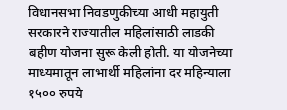विधानसभा निवडणुकीच्या आधी महायुती सरकारने राज्यातील महिलांसाठी लाडकी बहीण योजना सुरू केली होती. या योजनेच्या माध्यमातून लाभार्थी महिलांना दर महिन्याला १५०० रुपये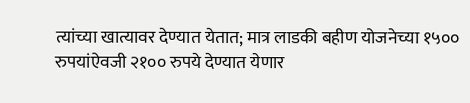त्यांच्या खात्यावर देण्यात येतात; मात्र लाडकी बहीण योजनेच्या १५०० रुपयांऐवजी २१०० रुपये देण्यात येणार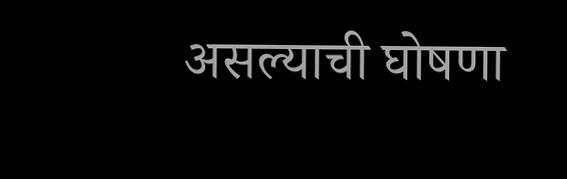असल्याची घोषणा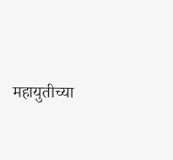महायुतीच्या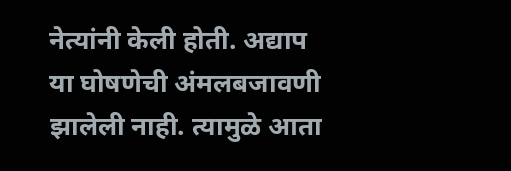नेत्यांनी केली होती. अद्याप या घोषणेची अंमलबजावणी झालेली नाही. त्यामुळे आता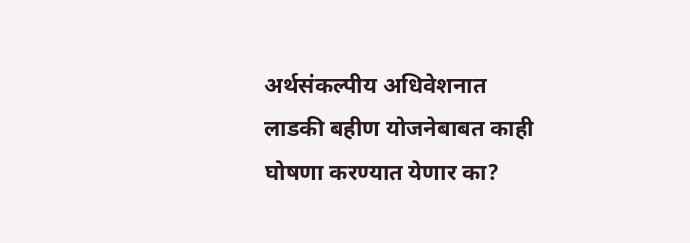अर्थसंकल्पीय अधिवेशनात लाडकी बहीण योजनेबाबत काही घोषणा करण्यात येणार का?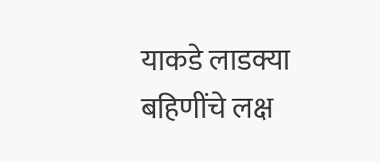याकडे लाडक्या बहिणींचे लक्ष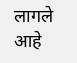लागले आहे